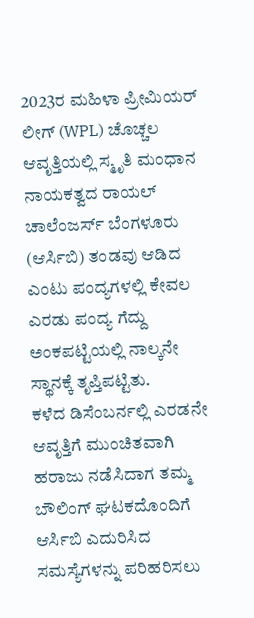2023ರ ಮಹಿಳಾ ಪ್ರೀಮಿಯರ್ ಲೀಗ್ (WPL) ಚೊಚ್ಚಲ ಆವೃತ್ತಿಯಲ್ಲಿ ಸ್ಮೃತಿ ಮಂಧಾನ ನಾಯಕತ್ವದ ರಾಯಲ್ ಚಾಲೆಂಜರ್ಸ್ ಬೆಂಗಳೂರು (ಆರ್ಸಿಬಿ) ತಂಡವು ಆಡಿದ ಎಂಟು ಪಂದ್ಯಗಳಲ್ಲಿ ಕೇವಲ ಎರಡು ಪಂದ್ಯ ಗೆದ್ದು ಅಂಕಪಟ್ಟಿಯಲ್ಲಿ ನಾಲ್ಕನೇ ಸ್ಥಾನಕ್ಕೆ ತೃಪ್ತಿಪಟ್ಟಿತು.
ಕಳೆದ ಡಿಸೆಂಬರ್ನಲ್ಲಿ ಎರಡನೇ ಆವೃತ್ತಿಗೆ ಮುಂಚಿತವಾಗಿ ಹರಾಜು ನಡೆಸಿದಾಗ ತಮ್ಮ ಬೌಲಿಂಗ್ ಘಟಕದೊಂದಿಗೆ ಆರ್ಸಿಬಿ ಎದುರಿಸಿದ ಸಮಸ್ಯೆಗಳನ್ನು ಪರಿಹರಿಸಲು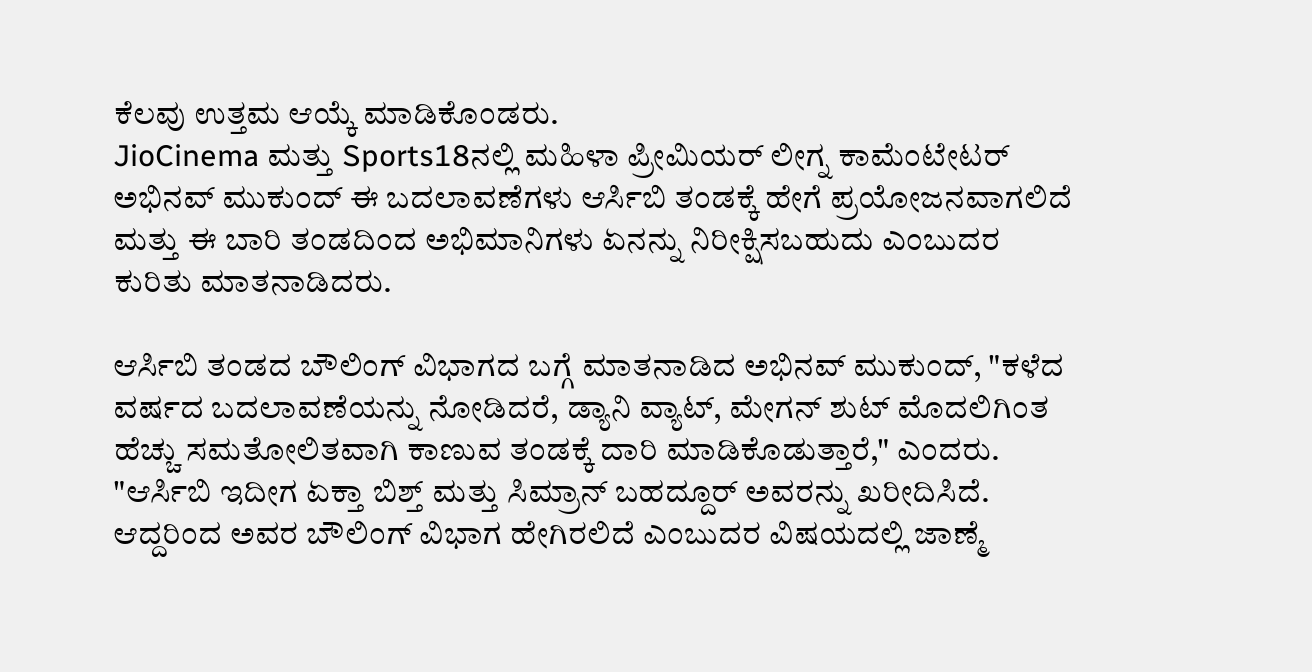ಕೆಲವು ಉತ್ತಮ ಆಯ್ಕೆ ಮಾಡಿಕೊಂಡರು.
JioCinema ಮತ್ತು Sports18ನಲ್ಲಿ ಮಹಿಳಾ ಪ್ರೀಮಿಯರ್ ಲೀಗ್ನ ಕಾಮೆಂಟೇಟರ್ ಅಭಿನವ್ ಮುಕುಂದ್ ಈ ಬದಲಾವಣೆಗಳು ಆರ್ಸಿಬಿ ತಂಡಕ್ಕೆ ಹೇಗೆ ಪ್ರಯೋಜನವಾಗಲಿದೆ ಮತ್ತು ಈ ಬಾರಿ ತಂಡದಿಂದ ಅಭಿಮಾನಿಗಳು ಏನನ್ನು ನಿರೀಕ್ಷಿಸಬಹುದು ಎಂಬುದರ ಕುರಿತು ಮಾತನಾಡಿದರು.

ಆರ್ಸಿಬಿ ತಂಡದ ಬೌಲಿಂಗ್ ವಿಭಾಗದ ಬಗ್ಗೆ ಮಾತನಾಡಿದ ಅಭಿನವ್ ಮುಕುಂದ್, "ಕಳೆದ ವರ್ಷದ ಬದಲಾವಣೆಯನ್ನು ನೋಡಿದರೆ, ಡ್ಯಾನಿ ವ್ಯಾಟ್, ಮೇಗನ್ ಶುಟ್ ಮೊದಲಿಗಿಂತ ಹೆಚ್ಚು ಸಮತೋಲಿತವಾಗಿ ಕಾಣುವ ತಂಡಕ್ಕೆ ದಾರಿ ಮಾಡಿಕೊಡುತ್ತಾರೆ," ಎಂದರು.
"ಆರ್ಸಿಬಿ ಇದೀಗ ಏಕ್ತಾ ಬಿಶ್ತ್ ಮತ್ತು ಸಿಮ್ರಾನ್ ಬಹದ್ದೂರ್ ಅವರನ್ನು ಖರೀದಿಸಿದೆ. ಆದ್ದರಿಂದ ಅವರ ಬೌಲಿಂಗ್ ವಿಭಾಗ ಹೇಗಿರಲಿದೆ ಎಂಬುದರ ವಿಷಯದಲ್ಲಿ ಜಾಣ್ಮೆ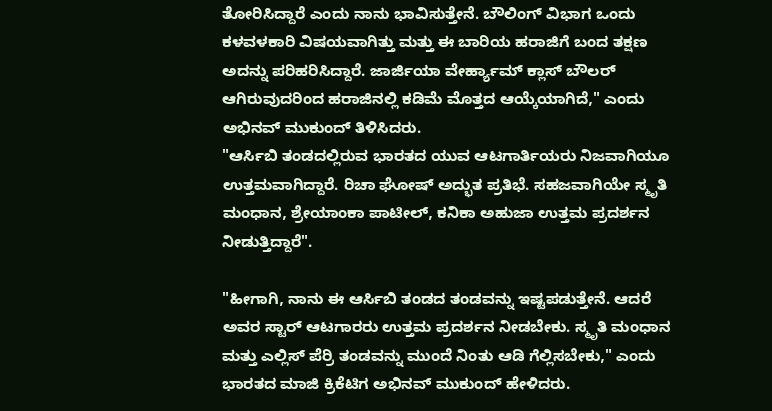ತೋರಿಸಿದ್ದಾರೆ ಎಂದು ನಾನು ಭಾವಿಸುತ್ತೇನೆ. ಬೌಲಿಂಗ್ ವಿಭಾಗ ಒಂದು ಕಳವಳಕಾರಿ ವಿಷಯವಾಗಿತ್ತು ಮತ್ತು ಈ ಬಾರಿಯ ಹರಾಜಿಗೆ ಬಂದ ತಕ್ಷಣ ಅದನ್ನು ಪರಿಹರಿಸಿದ್ದಾರೆ. ಜಾರ್ಜಿಯಾ ವೇರ್ಹ್ಯಾಮ್ ಕ್ಲಾಸ್ ಬೌಲರ್ ಆಗಿರುವುದರಿಂದ ಹರಾಜಿನಲ್ಲಿ ಕಡಿಮೆ ಮೊತ್ತದ ಆಯ್ಕೆಯಾಗಿದೆ," ಎಂದು ಅಭಿನವ್ ಮುಕುಂದ್ ತಿಳಿಸಿದರು.
"ಆರ್ಸಿಬಿ ತಂಡದಲ್ಲಿರುವ ಭಾರತದ ಯುವ ಆಟಗಾರ್ತಿಯರು ನಿಜವಾಗಿಯೂ ಉತ್ತಮವಾಗಿದ್ದಾರೆ. ರಿಚಾ ಘೋಷ್ ಅದ್ಭುತ ಪ್ರತಿಭೆ. ಸಹಜವಾಗಿಯೇ ಸ್ಮೃತಿ ಮಂಧಾನ, ಶ್ರೇಯಾಂಕಾ ಪಾಟೀಲ್, ಕನಿಕಾ ಅಹುಜಾ ಉತ್ತಮ ಪ್ರದರ್ಶನ ನೀಡುತ್ತಿದ್ದಾರೆ".

"ಹೀಗಾಗಿ, ನಾನು ಈ ಆರ್ಸಿಬಿ ತಂಡದ ತಂಡವನ್ನು ಇಷ್ಟಪಡುತ್ತೇನೆ. ಆದರೆ ಅವರ ಸ್ಟಾರ್ ಆಟಗಾರರು ಉತ್ತಮ ಪ್ರದರ್ಶನ ನೀಡಬೇಕು. ಸ್ಮೃತಿ ಮಂಧಾನ ಮತ್ತು ಎಲ್ಲಿಸ್ ಪೆರ್ರಿ ತಂಡವನ್ನು ಮುಂದೆ ನಿಂತು ಆಡಿ ಗೆಲ್ಲಿಸಬೇಕು," ಎಂದು ಭಾರತದ ಮಾಜಿ ಕ್ರಿಕೆಟಿಗ ಅಭಿನವ್ ಮುಕುಂದ್ ಹೇಳಿದರು.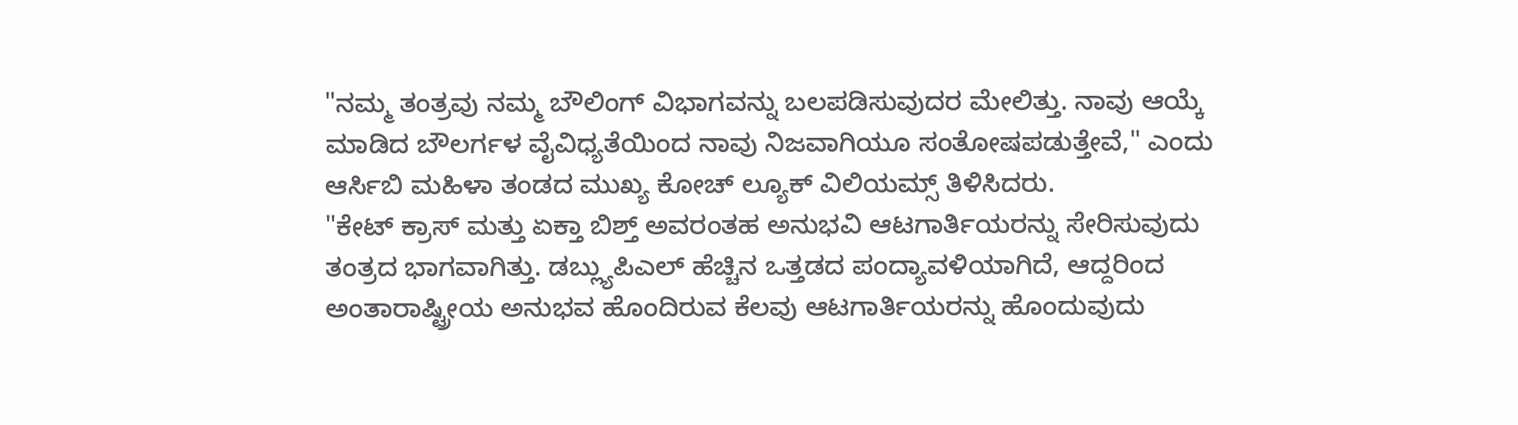"ನಮ್ಮ ತಂತ್ರವು ನಮ್ಮ ಬೌಲಿಂಗ್ ವಿಭಾಗವನ್ನು ಬಲಪಡಿಸುವುದರ ಮೇಲಿತ್ತು. ನಾವು ಆಯ್ಕೆ ಮಾಡಿದ ಬೌಲರ್ಗಳ ವೈವಿಧ್ಯತೆಯಿಂದ ನಾವು ನಿಜವಾಗಿಯೂ ಸಂತೋಷಪಡುತ್ತೇವೆ," ಎಂದು ಆರ್ಸಿಬಿ ಮಹಿಳಾ ತಂಡದ ಮುಖ್ಯ ಕೋಚ್ ಲ್ಯೂಕ್ ವಿಲಿಯಮ್ಸ್ ತಿಳಿಸಿದರು.
"ಕೇಟ್ ಕ್ರಾಸ್ ಮತ್ತು ಏಕ್ತಾ ಬಿಶ್ತ್ ಅವರಂತಹ ಅನುಭವಿ ಆಟಗಾರ್ತಿಯರನ್ನು ಸೇರಿಸುವುದು ತಂತ್ರದ ಭಾಗವಾಗಿತ್ತು. ಡಬ್ಲ್ಯುಪಿಎಲ್ ಹೆಚ್ಚಿನ ಒತ್ತಡದ ಪಂದ್ಯಾವಳಿಯಾಗಿದೆ, ಆದ್ದರಿಂದ ಅಂತಾರಾಷ್ಟ್ರೀಯ ಅನುಭವ ಹೊಂದಿರುವ ಕೆಲವು ಆಟಗಾರ್ತಿಯರನ್ನು ಹೊಂದುವುದು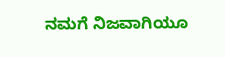ನಮಗೆ ನಿಜವಾಗಿಯೂ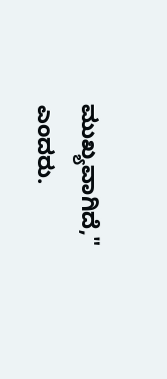ಮುಖ್ಯವಾಗಿದೆ," ಎಂದರು.